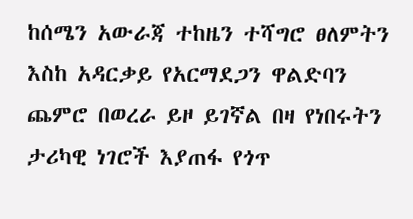ከሰሜን አውራጃ ተከዜን ተሻግሮ ፀለምትን እስከ አዳርቃይ የአርማደጋን ዋልድባን ጨምሮ በወረራ ይዞ ይገኛል በዛ የነበሩትን ታሪካዊ ነገሮች እያጠፋ የጎጥ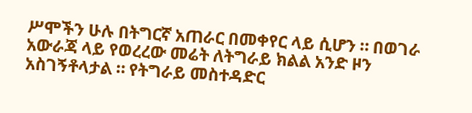ሥሞችን ሁሉ በትግርኛ አጠራር በመቀየር ላይ ሲሆን ። በወገራ አውራጃ ላይ የወረረው መሬት ለትግራይ ክልል አንድ ዞን አስገኝቶላታል ። የትግራይ መስተዳድር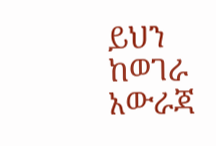ይህን ከወገራ አውራጃ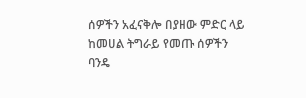ሰዎችን አፈናቅሎ በያዘው ምድር ላይ ከመሀል ትግራይ የመጡ ሰዎችን ባንዴ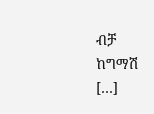ብቻ ከግማሽ […]